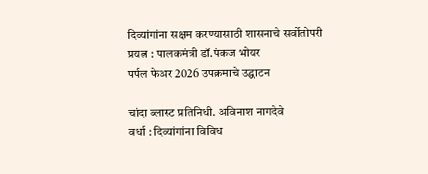दिव्यांगांना सक्षम करण्यासाठी शासनाचे सर्वोतोपरी प्रयत्न : पालकमंत्री डॉ.पंकज भोयर
पर्पल फेअर 2026 उपक्रमाचे उद्घाटन

चांदा ब्लास्ट प्रतिनिधी. अविनाश नागदेवे
वर्धा : दिव्यांगांना विविध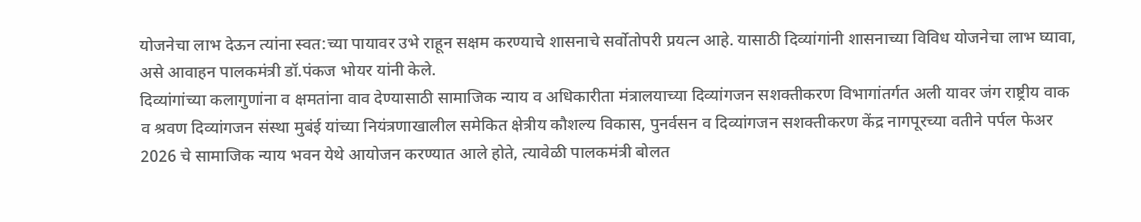योजनेचा लाभ देऊन त्यांना स्वत:च्या पायावर उभे राहून सक्षम करण्याचे शासनाचे सर्वोतोपरी प्रयत्न आहे. यासाठी दिव्यांगांनी शासनाच्या विविध योजनेचा लाभ घ्यावा, असे आवाहन पालकमंत्री डॉ.पंकज भोयर यांनी केले.
दिव्यांगांच्या कलागुणांना व क्षमतांना वाव देण्यासाठी सामाजिक न्याय व अधिकारीता मंत्रालयाच्या दिव्यांगजन सशक्तीकरण विभागांतर्गत अली यावर जंग राष्ट्रीय वाक व श्रवण दिव्यांगजन संस्था मुबंई यांच्या नियंत्रणाखालील समेकित क्षेत्रीय कौशल्य विकास, पुनर्वसन व दिव्यांगजन सशक्तीकरण केंद्र नागपूरच्या वतीने पर्पल फेअर 2026 चे सामाजिक न्याय भवन येथे आयोजन करण्यात आले होते, त्यावेळी पालकमंत्री बोलत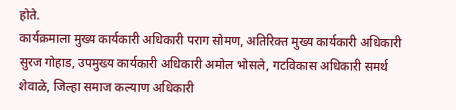होते.
कार्यक्रमाला मुख्य कार्यकारी अधिकारी पराग सोमण, अतिरिक्त मुख्य कार्यकारी अधिकारी सुरज गोहाड, उपमुख्य कार्यकारी अधिकारी अमोल भोसले, गटविकास अधिकारी समर्थ शेवाळे, जिल्हा समाज कल्याण अधिकारी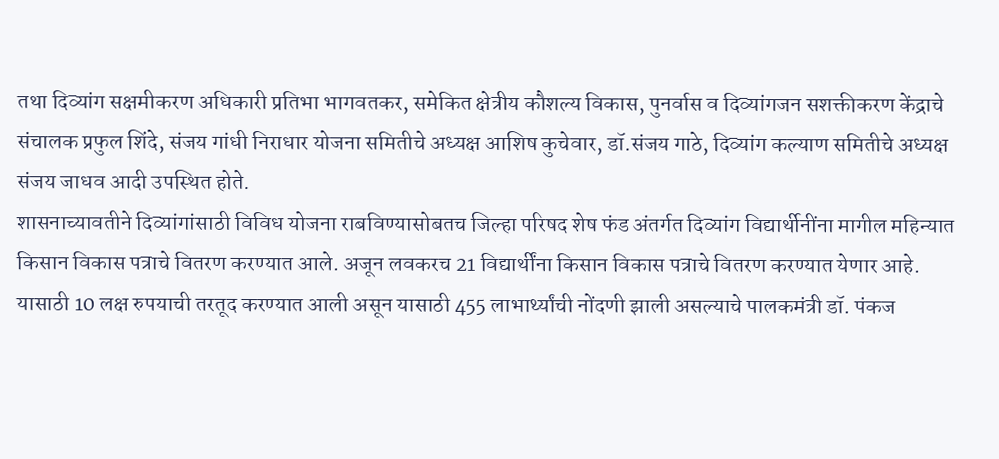तथा दिव्यांग सक्षमीकरण अधिकारी प्रतिभा भागवतकर, समेकित क्षेत्रीय कौशल्य विकास, पुनर्वास व दिव्यांगजन सशक्तीकरण केंद्राचे संचालक प्रफुल शिंदे, संजय गांधी निराधार योजना समितीचे अध्यक्ष आशिष कुचेवार, डॉ.संजय गाठे, दिव्यांग कल्याण समितीचे अध्यक्ष संजय जाधव आदी उपस्थित होते.
शासनाच्यावतीने दिव्यांगांसाठी विविध योजना राबविण्यासोबतच जिल्हा परिषद शेष फंड अंतर्गत दिव्यांग विद्यार्थीनींना मागील महिन्यात किसान विकास पत्राचे वितरण करण्यात आले. अजून लवकरच 21 विद्यार्थींना किसान विकास पत्राचे वितरण करण्यात येणार आहे. यासाठी 10 लक्ष रुपयाची तरतूद करण्यात आली असून यासाठी 455 लाभार्थ्यांची नोंदणी झाली असल्याचे पालकमंत्री डॉ. पंकज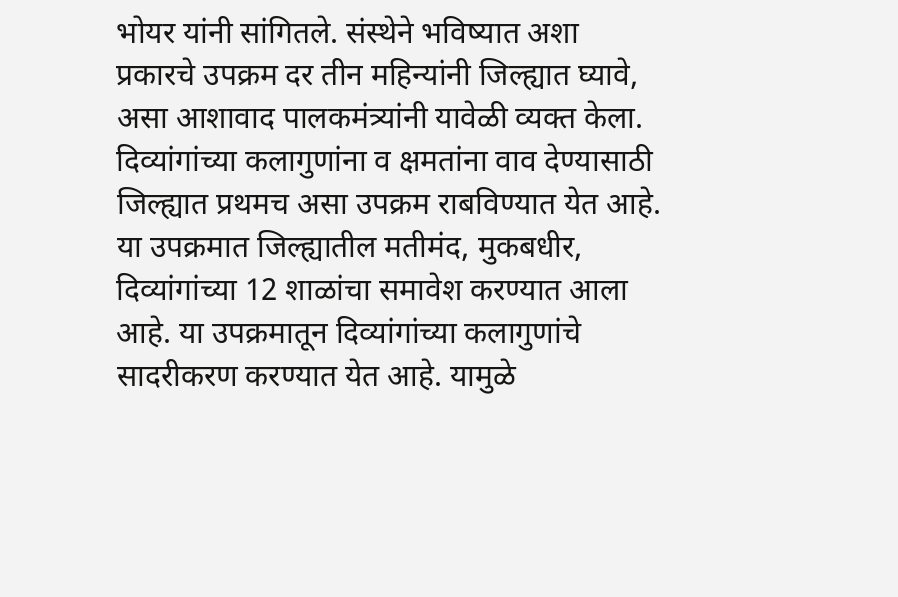भोयर यांनी सांगितले. संस्थेने भविष्यात अशा प्रकारचे उपक्रम दर तीन महिन्यांनी जिल्ह्यात घ्यावे, असा आशावाद पालकमंत्र्यांनी यावेळी व्यक्त केला.
दिव्यांगांच्या कलागुणांना व क्षमतांना वाव देण्यासाठी जिल्ह्यात प्रथमच असा उपक्रम राबविण्यात येत आहे. या उपक्रमात जिल्ह्यातील मतीमंद, मुकबधीर, दिव्यांगांच्या 12 शाळांचा समावेश करण्यात आला आहे. या उपक्रमातून दिव्यांगांच्या कलागुणांचे सादरीकरण करण्यात येत आहे. यामुळे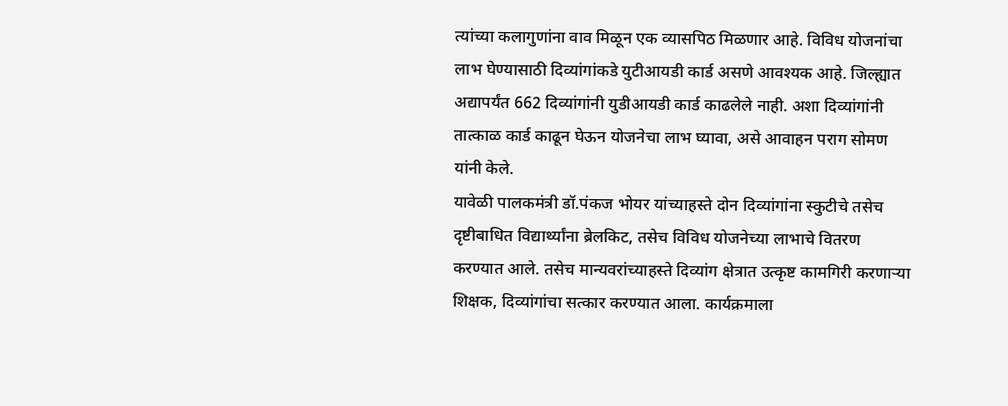त्यांच्या कलागुणांना वाव मिळून एक व्यासपिठ मिळणार आहे. विविध योजनांचा लाभ घेण्यासाठी दिव्यांगांकडे युटीआयडी कार्ड असणे आवश्यक आहे. जिल्ह्यात अद्यापर्यंत 662 दिव्यांगांनी युडीआयडी कार्ड काढलेले नाही. अशा दिव्यांगांनी तात्काळ कार्ड काढून घेऊन योजनेचा लाभ घ्यावा, असे आवाहन पराग सोमण यांनी केले.
यावेळी पालकमंत्री डॉ.पंकज भोयर यांच्याहस्ते दोन दिव्यांगांना स्कुटीचे तसेच दृष्टीबाधित विद्यार्थ्यांना ब्रेलकिट, तसेच विविध योजनेच्या लाभाचे वितरण करण्यात आले. तसेच मान्यवरांच्याहस्ते दिव्यांग क्षेत्रात उत्कृष्ट कामगिरी करणाऱ्या शिक्षक, दिव्यांगांचा सत्कार करण्यात आला. कार्यक्रमाला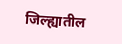जिल्ह्यातील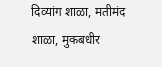दिव्यांग शाळा, मतीमंद शाळा, मुकबधीर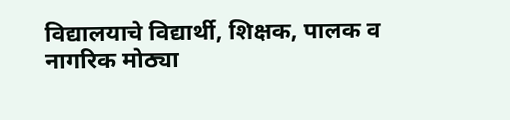विद्यालयाचे विद्यार्थी, शिक्षक, पालक व नागरिक मोठ्या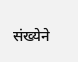संख्येने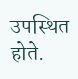उपस्थित होते.